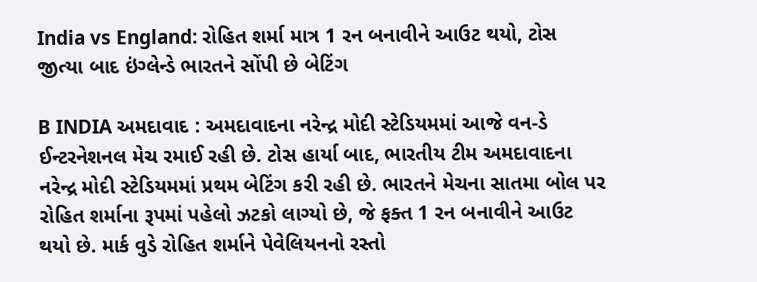India vs England: રોહિત શર્મા માત્ર 1 રન બનાવીને આઉટ થયો, ટોસ જીત્યા બાદ ઇંગ્લેન્ડે ભારતને સોંપી છે બેટિંગ

B INDIA અમદાવાદ : અમદાવાદના નરેન્દ્ર મોદી સ્ટેડિયમમાં આજે વન-ડે ઈન્ટરનેશનલ મેચ રમાઈ રહી છે. ટોસ હાર્યા બાદ, ભારતીય ટીમ અમદાવાદના નરેન્દ્ર મોદી સ્ટેડિયમમાં પ્રથમ બેટિંગ કરી રહી છે. ભારતને મેચના સાતમા બોલ પર રોહિત શર્માના રૂપમાં પહેલો ઝટકો લાગ્યો છે, જે ફક્ત 1 રન બનાવીને આઉટ થયો છે. માર્ક વુડે રોહિત શર્માને પેવેલિયનનો રસ્તો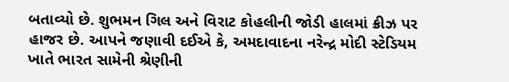બતાવ્યો છે. શુભમન ગિલ અને વિરાટ કોહલીની જોડી હાલમાં ક્રીઝ પર હાજર છે. આપને જણાવી દઈએ કે, અમદાવાદના નરેન્દ્ર મોદી સ્ટેડિયમ ખાતે ભારત સામેની શ્રેણીની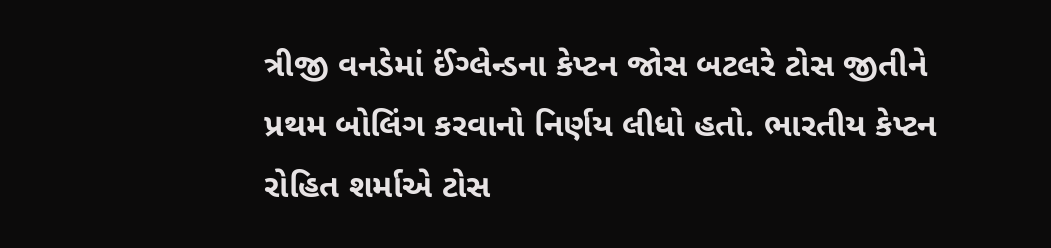ત્રીજી વનડેમાં ઈંગ્લેન્ડના કેપ્ટન જોસ બટલરે ટોસ જીતીને પ્રથમ બોલિંગ કરવાનો નિર્ણય લીધો હતો. ભારતીય કેપ્ટન રોહિત શર્માએ ટોસ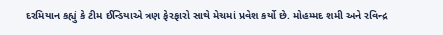દરમિયાન કહ્યું કે ટીમ ઈન્ડિયાએ ત્રણ ફેરફારો સાથે મેચમાં પ્રવેશ કર્યો છે. મોહમ્મદ શમી અને રવિન્દ્ર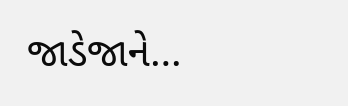જાડેજાને…